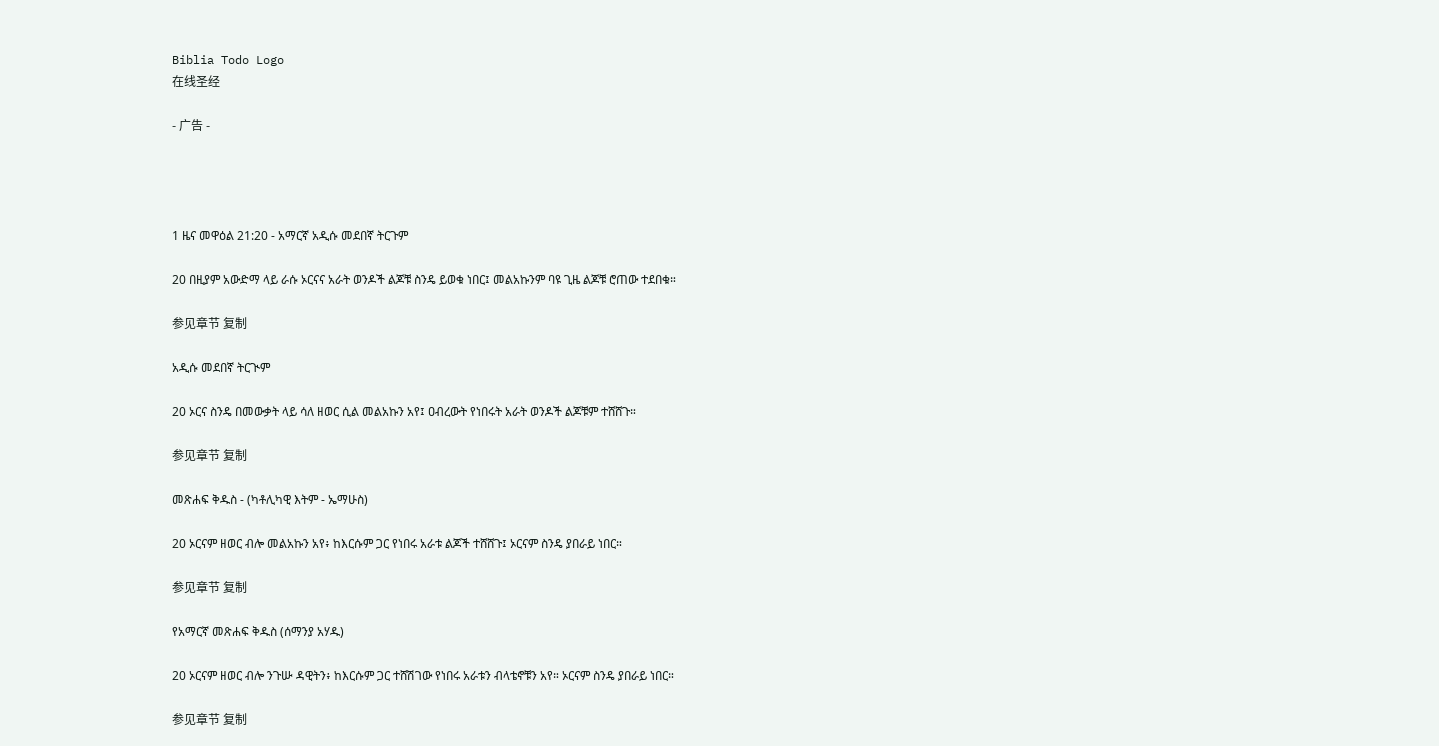Biblia Todo Logo
在线圣经

- 广告 -




1 ዜና መዋዕል 21:20 - አማርኛ አዲሱ መደበኛ ትርጉም

20 በዚያም አውድማ ላይ ራሱ ኦርናና አራት ወንዶች ልጆቹ ስንዴ ይወቁ ነበር፤ መልአኩንም ባዩ ጊዜ ልጆቹ ሮጠው ተደበቁ።

参见章节 复制

አዲሱ መደበኛ ትርጒም

20 ኦርና ስንዴ በመውቃት ላይ ሳለ ዘወር ሲል መልአኩን አየ፤ ዐብረውት የነበሩት አራት ወንዶች ልጆቹም ተሸሸጉ።

参见章节 复制

መጽሐፍ ቅዱስ - (ካቶሊካዊ እትም - ኤማሁስ)

20 ኦርናም ዘወር ብሎ መልአኩን አየ፥ ከእርሱም ጋር የነበሩ አራቱ ልጆች ተሸሸጉ፤ ኦርናም ስንዴ ያበራይ ነበር።

参见章节 复制

የአማርኛ መጽሐፍ ቅዱስ (ሰማንያ አሃዱ)

20 ኦርናም ዘወር ብሎ ንጉሡ ዳዊትን፥ ከእርሱም ጋር ተሸሽገው የነበሩ አራቱን ብላቴኖቹን አየ። ኦርናም ስንዴ ያበራይ ነበር።

参见章节 复制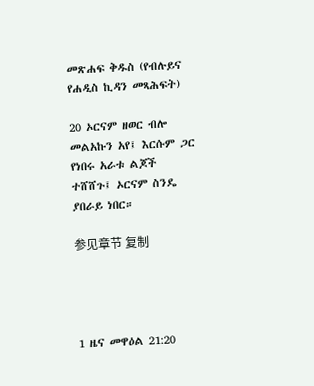መጽሐፍ ቅዱስ (የብሉይና የሐዲስ ኪዳን መጻሕፍት)

20 ኦርናም ዘወር ብሎ መልአኩን አየ፤ እርሱም ጋር የነበሩ አራቱ ልጆች ተሸሸጉ፤ ኦርናም ስንዴ ያበራይ ነበር።

参见章节 复制




1 ዜና መዋዕል 21:20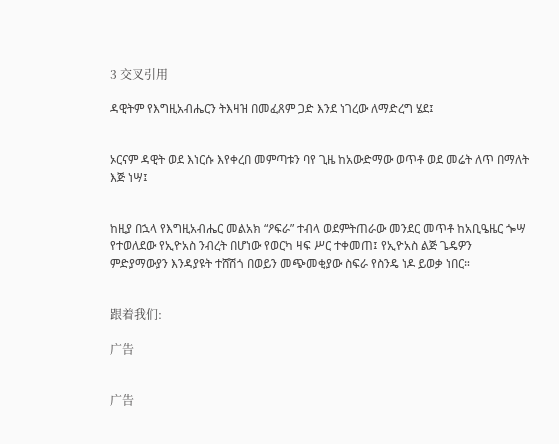3 交叉引用

ዳዊትም የእግዚአብሔርን ትእዛዝ በመፈጸም ጋድ እንደ ነገረው ለማድረግ ሄደ፤


ኦርናም ዳዊት ወደ እነርሱ እየቀረበ መምጣቱን ባየ ጊዜ ከአውድማው ወጥቶ ወደ መሬት ለጥ በማለት እጅ ነሣ፤


ከዚያ በኋላ የእግዚአብሔር መልአክ “ዖፍራ” ተብላ ወደምትጠራው መንደር መጥቶ ከአቢዔዜር ጐሣ የተወለደው የኢዮአስ ንብረት በሆነው የወርካ ዛፍ ሥር ተቀመጠ፤ የኢዮአስ ልጅ ጌዴዎን ምድያማውያን እንዳያዩት ተሸሽጎ በወይን መጭመቂያው ስፍራ የስንዴ ነዶ ይወቃ ነበር።


跟着我们:

广告


广告